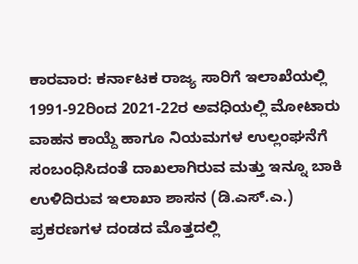ಕಾರವಾರ: ಕರ್ನಾಟಕ ರಾಜ್ಯ ಸಾರಿಗೆ ಇಲಾಖೆಯಲ್ಲಿ 1991-92ರಿಂದ 2021-22ರ ಅವಧಿಯಲ್ಲಿ ಮೋಟಾರು ವಾಹನ ಕಾಯ್ದೆ ಹಾಗೂ ನಿಯಮಗಳ ಉಲ್ಲಂಘನೆಗೆ ಸಂಬಂಧಿಸಿದಂತೆ ದಾಖಲಾಗಿರುವ ಮತ್ತು ಇನ್ನೂ ಬಾಕಿ ಉಳಿದಿರುವ ಇಲಾಖಾ ಶಾಸನ (ಡಿ.ಎಸ್.ಎ.) ಪ್ರಕರಣಗಳ ದಂಡದ ಮೊತ್ತದಲ್ಲಿ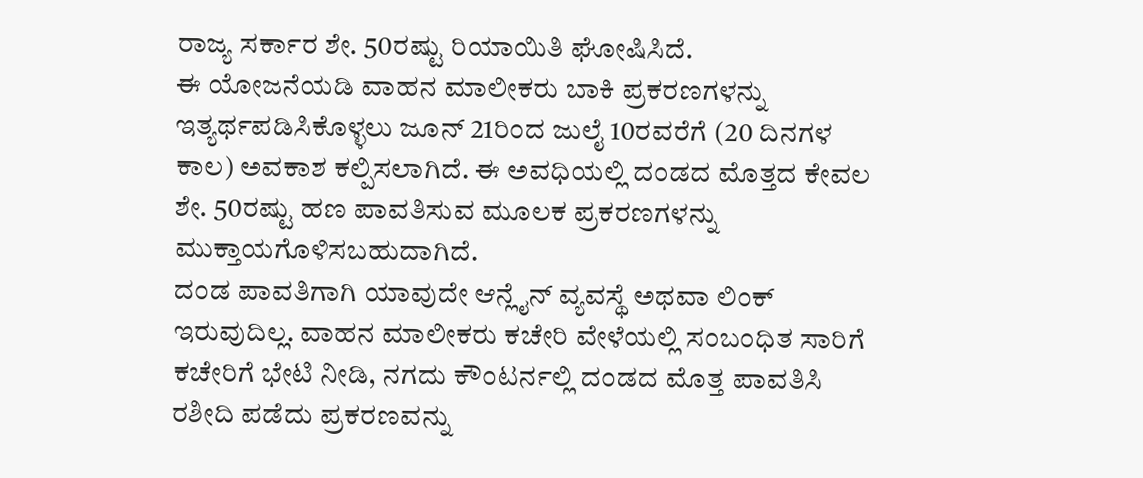ರಾಜ್ಯ ಸರ್ಕಾರ ಶೇ. 50ರಷ್ಟು ರಿಯಾಯಿತಿ ಘೋಷಿಸಿದೆ.
ಈ ಯೋಜನೆಯಡಿ ವಾಹನ ಮಾಲೀಕರು ಬಾಕಿ ಪ್ರಕರಣಗಳನ್ನು ಇತ್ಯರ್ಥಪಡಿಸಿಕೊಳ್ಳಲು ಜೂನ್ 21ರಿಂದ ಜುಲೈ 10ರವರೆಗೆ (20 ದಿನಗಳ ಕಾಲ) ಅವಕಾಶ ಕಲ್ಪಿಸಲಾಗಿದೆ. ಈ ಅವಧಿಯಲ್ಲಿ ದಂಡದ ಮೊತ್ತದ ಕೇವಲ ಶೇ. 50ರಷ್ಟು ಹಣ ಪಾವತಿಸುವ ಮೂಲಕ ಪ್ರಕರಣಗಳನ್ನು ಮುಕ್ತಾಯಗೊಳಿಸಬಹುದಾಗಿದೆ.
ದಂಡ ಪಾವತಿಗಾಗಿ ಯಾವುದೇ ಆನ್ಲೈನ್ ವ್ಯವಸ್ಥೆ ಅಥವಾ ಲಿಂಕ್ ಇರುವುದಿಲ್ಲ. ವಾಹನ ಮಾಲೀಕರು ಕಚೇರಿ ವೇಳೆಯಲ್ಲಿ ಸಂಬಂಧಿತ ಸಾರಿಗೆ ಕಚೇರಿಗೆ ಭೇಟಿ ನೀಡಿ, ನಗದು ಕೌಂಟರ್ನಲ್ಲಿ ದಂಡದ ಮೊತ್ತ ಪಾವತಿಸಿ ರಶೀದಿ ಪಡೆದು ಪ್ರಕರಣವನ್ನು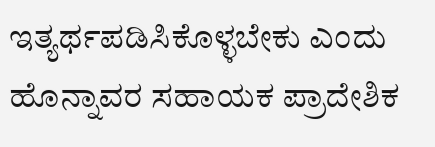ಇತ್ಯರ್ಥಪಡಿಸಿಕೊಳ್ಳಬೇಕು ಎಂದು ಹೊನ್ನಾವರ ಸಹಾಯಕ ಪ್ರಾದೇಶಿಕ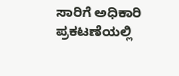ಸಾರಿಗೆ ಅಧಿಕಾರಿ ಪ್ರಕಟಣೆಯಲ್ಲಿ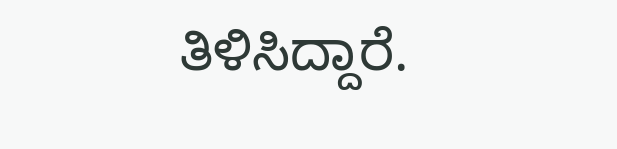ತಿಳಿಸಿದ್ದಾರೆ.